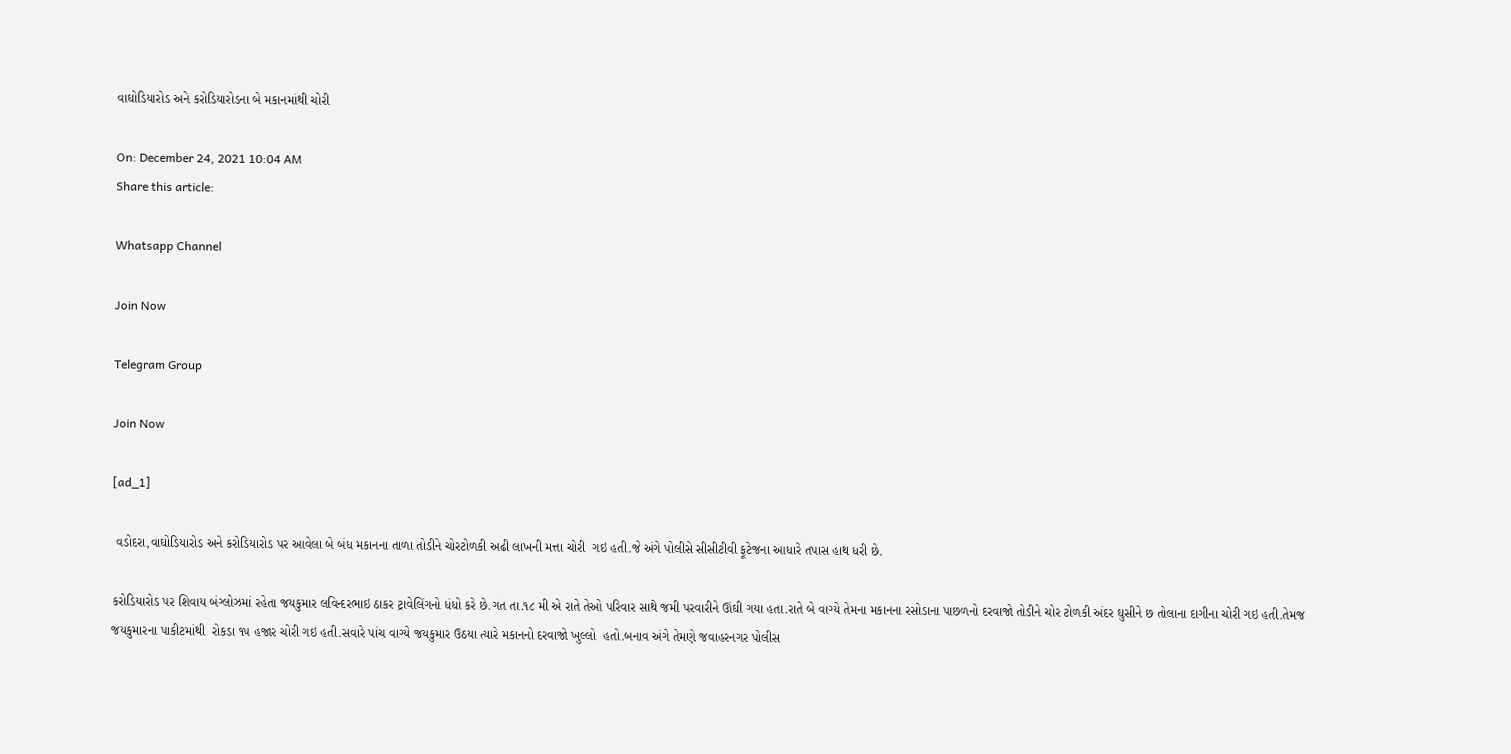વાઘોડિયારોડ અને કરોડિયારોડના બે મકાનમાંથી ચોરી

On: December 24, 2021 10:04 AM
Share this article:

Whatsapp Channel

Join Now

Telegram Group

Join Now

[ad_1]

 વડોદરા,વાઘોડિયારોડ અને કરોડિયારોડ પર આવેલા બે બંધ મકાનના તાળા તોડીને ચોરટોળકી અઢી લાખની મત્તા ચોરી  ગઇ હતી.જે અંગે પોલીસે સીસીટીવી ફૂટેજના આધારે તપાસ હાથ ધરી છે.

કરોડિયારોડ પર શિવાય બંગ્લોઝમાં રહેતા જયકુમાર લવિન્દરભાઇ ઠાકર ટ્રાવેલિંગનો ધંધો કરે છે.ગત તા.૧૮ મી એ રાતે તેઓ પરિવાર સાથે જમી પરવારીને ઊંઘી ગયા હતા.રાતે બે વાગ્યે તેમના મકાનના રસોડાના પાછળનો દરવાજો તોડીને ચોર ટોળકી અંદર ઘુસીને છ તોલાના દાગીના ચોરી ગઇ હતી.તેમજ જયકુમારના પાકીટમાંથી  રોકડા ૧૫ હજાર ચોરી ગઇ હતી.સવારે પાંચ વાગ્યે જયકુમાર ઉઠયા ત્યારે મકાનનો દરવાજો ખુલ્લો  હતો.બનાવ અંગે તેમણે જવાહરનગર પોલીસ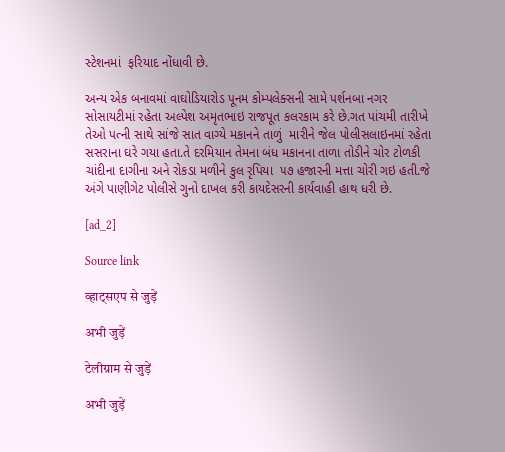સ્ટેશનમાં  ફરિયાદ નોંધાવી છે.

અન્ય એક બનાવમાં વાઘોડિયારોડ પૂનમ કોમ્પલેક્સની સામે પર્શનબા નગર સોસાયટીમાં રહેતા અલ્પેશ અમૃતભાઇ રાજપૂત કલરકામ કરે છે.ગત પાંચમી તારીખે  તેઓ પત્ની સાથે સાંજે સાત વાગ્યે મકાનને તાળું  મારીને જેલ પોલીસલાઇનમાં રહેતા સસરાના ઘરે ગયા હતા.તે દરમિયાન તેમના બંધ મકાનના તાળા તોડીને ચોર ટોળકી ચાંદીના દાગીના અને રોકડા મળીને કુલ રૃપિયા  ૫૭ હજારની મત્તા ચોરી ગઇ હતી.જે અંગે પાણીગેટ પોલીસે ગુનો દાખલ કરી કાયદેસરની કાર્યવાહી હાથ ધરી છે.

[ad_2]

Source link

व्हाट्सएप से जुड़ें

अभी जुड़ें

टेलीग्राम से जुड़ें

अभी जुड़ें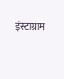इंस्टाग्राम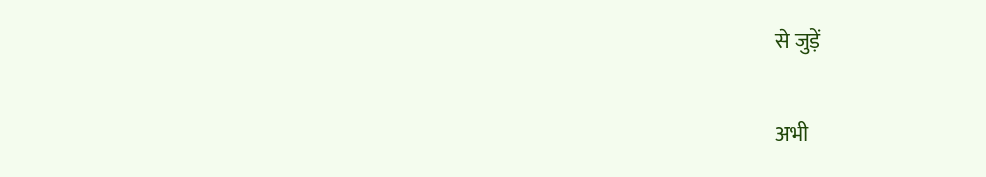से जुड़ें

अभी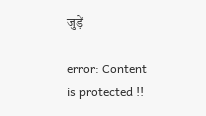जुड़ें

error: Content is protected !!